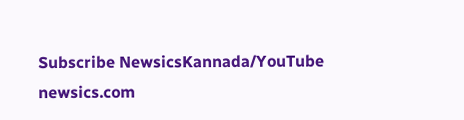Subscribe NewsicsKannada/YouTube
newsics.com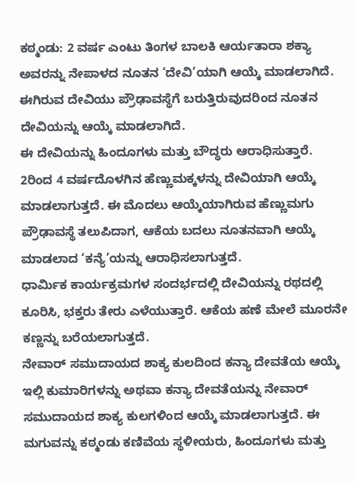ಕಠ್ಮಂಡು: 2 ವರ್ಷ ಎಂಟು ತಿಂಗಳ ಬಾಲಕಿ ಆರ್ಯತಾರಾ ಶಕ್ಯಾ ಅವರನ್ನು ನೇಪಾಳದ ನೂತನ ‘ದೇವಿ’ಯಾಗಿ ಆಯ್ಕೆ ಮಾಡಲಾಗಿದೆ. ಈಗಿರುವ ದೇವಿಯು ಪ್ರೌಢಾವಸ್ಥೆಗೆ ಬರುತ್ತಿರುವುದರಿಂದ ನೂತನ ದೇವಿಯನ್ನು ಆಯ್ಕೆ ಮಾಡಲಾಗಿದೆ.
ಈ ದೇವಿಯನ್ನು ಹಿಂದೂಗಳು ಮತ್ತು ಬೌದ್ಧರು ಆರಾಧಿಸುತ್ತಾರೆ. 2ರಿಂದ 4 ವರ್ಷದೊಳಗಿನ ಹೆಣ್ಣುಮಕ್ಕಳನ್ನು ದೇವಿಯಾಗಿ ಆಯ್ಕೆ ಮಾಡಲಾಗುತ್ತದೆ. ಈ ಮೊದಲು ಆಯ್ಕೆಯಾಗಿರುವ ಹೆಣ್ಣುಮಗು ಪ್ರೌಢಾವಸ್ಥೆ ತಲುಪಿದಾಗ, ಆಕೆಯ ಬದಲು ನೂತನವಾಗಿ ಆಯ್ಕೆ ಮಾಡಲಾದ ‘ಕನ್ಯೆ’ಯನ್ನು ಆರಾಧಿಸಲಾಗುತ್ತದೆ.
ಧಾರ್ಮಿಕ ಕಾರ್ಯಕ್ರಮಗಳ ಸಂದರ್ಭದಲ್ಲಿ ದೇವಿಯನ್ನು ರಥದಲ್ಲಿ ಕೂರಿಸಿ, ಭಕ್ತರು ತೇರು ಎಳೆಯುತ್ತಾರೆ. ಆಕೆಯ ಹಣೆ ಮೇಲೆ ಮೂರನೇ ಕಣ್ಣನ್ನು ಬರೆಯಲಾಗುತ್ತದೆ.
ನೇವಾರ್ ಸಮುದಾಯದ ಶಾಕ್ಯ ಕುಲದಿಂದ ಕನ್ಯಾ ದೇವತೆಯ ಆಯ್ಕೆ
ಇಲ್ಲಿ ಕುಮಾರಿಗಳನ್ನು ಅಥವಾ ಕನ್ಯಾ ದೇವತೆಯನ್ನು ನೇವಾರ್ ಸಮುದಾಯದ ಶಾಕ್ಯ ಕುಲಗಳಿಂದ ಆಯ್ಕೆ ಮಾಡಲಾಗುತ್ತದೆ. ಈ ಮಗುವನ್ನು ಕಠ್ಮಂಡು ಕಣಿವೆಯ ಸ್ಥಳೀಯರು, ಹಿಂದೂಗಳು ಮತ್ತು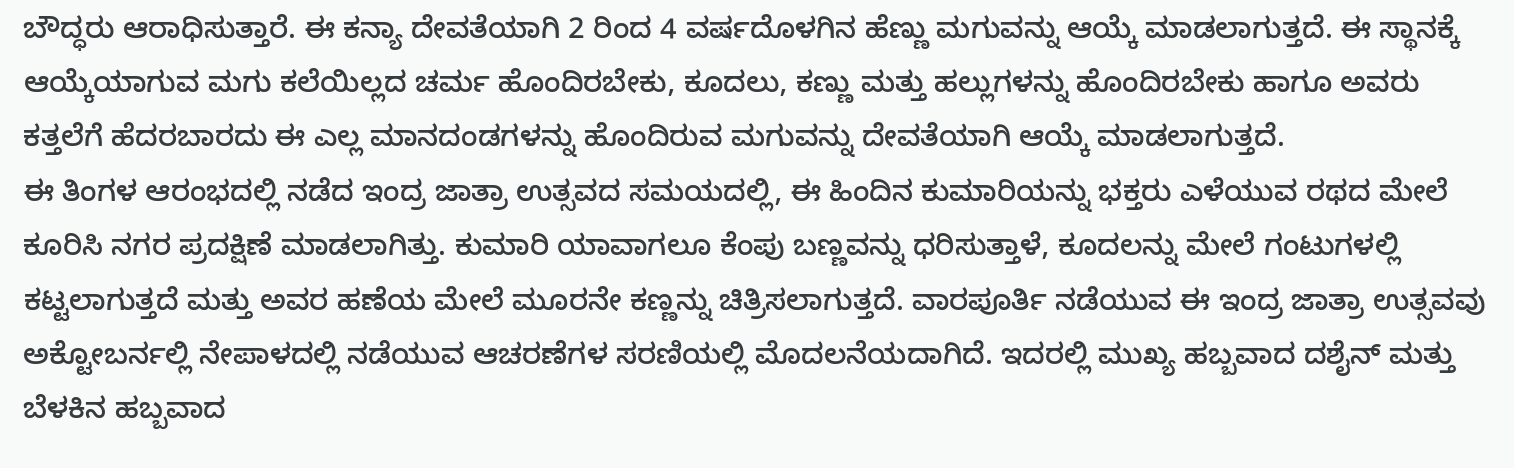ಬೌದ್ಧರು ಆರಾಧಿಸುತ್ತಾರೆ. ಈ ಕನ್ಯಾ ದೇವತೆಯಾಗಿ 2 ರಿಂದ 4 ವರ್ಷದೊಳಗಿನ ಹೆಣ್ಣು ಮಗುವನ್ನು ಆಯ್ಕೆ ಮಾಡಲಾಗುತ್ತದೆ. ಈ ಸ್ಥಾನಕ್ಕೆ ಆಯ್ಕೆಯಾಗುವ ಮಗು ಕಲೆಯಿಲ್ಲದ ಚರ್ಮ ಹೊಂದಿರಬೇಕು, ಕೂದಲು, ಕಣ್ಣು ಮತ್ತು ಹಲ್ಲುಗಳನ್ನು ಹೊಂದಿರಬೇಕು ಹಾಗೂ ಅವರು ಕತ್ತಲೆಗೆ ಹೆದರಬಾರದು ಈ ಎಲ್ಲ ಮಾನದಂಡಗಳನ್ನು ಹೊಂದಿರುವ ಮಗುವನ್ನು ದೇವತೆಯಾಗಿ ಆಯ್ಕೆ ಮಾಡಲಾಗುತ್ತದೆ.
ಈ ತಿಂಗಳ ಆರಂಭದಲ್ಲಿ ನಡೆದ ಇಂದ್ರ ಜಾತ್ರಾ ಉತ್ಸವದ ಸಮಯದಲ್ಲಿ, ಈ ಹಿಂದಿನ ಕುಮಾರಿಯನ್ನು ಭಕ್ತರು ಎಳೆಯುವ ರಥದ ಮೇಲೆ ಕೂರಿಸಿ ನಗರ ಪ್ರದಕ್ಷಿಣೆ ಮಾಡಲಾಗಿತ್ತು. ಕುಮಾರಿ ಯಾವಾಗಲೂ ಕೆಂಪು ಬಣ್ಣವನ್ನು ಧರಿಸುತ್ತಾಳೆ, ಕೂದಲನ್ನು ಮೇಲೆ ಗಂಟುಗಳಲ್ಲಿ ಕಟ್ಟಲಾಗುತ್ತದೆ ಮತ್ತು ಅವರ ಹಣೆಯ ಮೇಲೆ ಮೂರನೇ ಕಣ್ಣನ್ನು ಚಿತ್ರಿಸಲಾಗುತ್ತದೆ. ವಾರಪೂರ್ತಿ ನಡೆಯುವ ಈ ಇಂದ್ರ ಜಾತ್ರಾ ಉತ್ಸವವು ಅಕ್ಟೋಬರ್ನಲ್ಲಿ ನೇಪಾಳದಲ್ಲಿ ನಡೆಯುವ ಆಚರಣೆಗಳ ಸರಣಿಯಲ್ಲಿ ಮೊದಲನೆಯದಾಗಿದೆ. ಇದರಲ್ಲಿ ಮುಖ್ಯ ಹಬ್ಬವಾದ ದಶೈನ್ ಮತ್ತು ಬೆಳಕಿನ ಹಬ್ಬವಾದ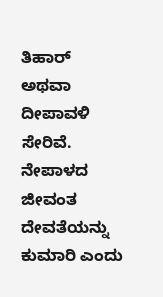ತಿಹಾರ್ ಅಥವಾ ದೀಪಾವಳಿ ಸೇರಿವೆ.
ನೇಪಾಳದ ಜೀವಂತ ದೇವತೆಯನ್ನು ಕುಮಾರಿ ಎಂದು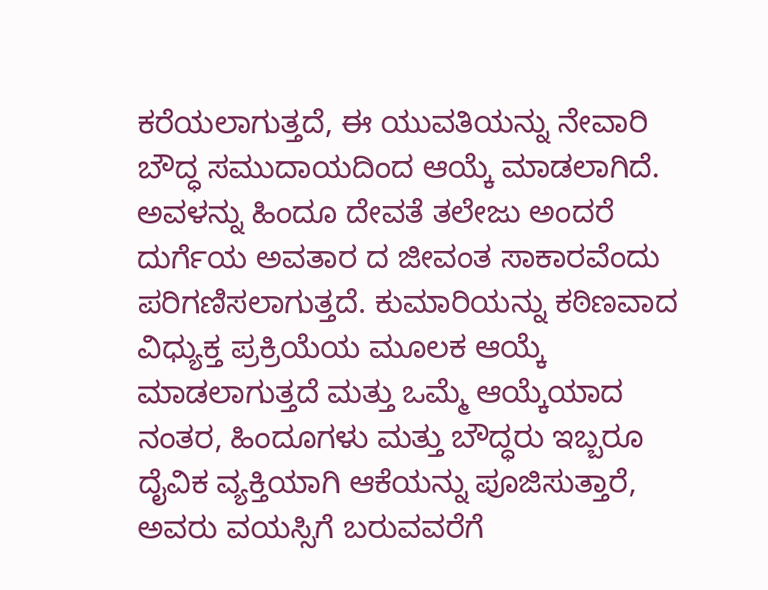ಕರೆಯಲಾಗುತ್ತದೆ, ಈ ಯುವತಿಯನ್ನು ನೇವಾರಿ ಬೌದ್ಧ ಸಮುದಾಯದಿಂದ ಆಯ್ಕೆ ಮಾಡಲಾಗಿದೆ. ಅವಳನ್ನು ಹಿಂದೂ ದೇವತೆ ತಲೇಜು ಅಂದರೆ ದುರ್ಗೆಯ ಅವತಾರ ದ ಜೀವಂತ ಸಾಕಾರವೆಂದು ಪರಿಗಣಿಸಲಾಗುತ್ತದೆ. ಕುಮಾರಿಯನ್ನು ಕಠಿಣವಾದ ವಿಧ್ಯುಕ್ತ ಪ್ರಕ್ರಿಯೆಯ ಮೂಲಕ ಆಯ್ಕೆ ಮಾಡಲಾಗುತ್ತದೆ ಮತ್ತು ಒಮ್ಮೆ ಆಯ್ಕೆಯಾದ ನಂತರ, ಹಿಂದೂಗಳು ಮತ್ತು ಬೌದ್ಧರು ಇಬ್ಬರೂ ದೈವಿಕ ವ್ಯಕ್ತಿಯಾಗಿ ಆಕೆಯನ್ನು ಪೂಜಿಸುತ್ತಾರೆ, ಅವರು ವಯಸ್ಸಿಗೆ ಬರುವವರೆಗೆ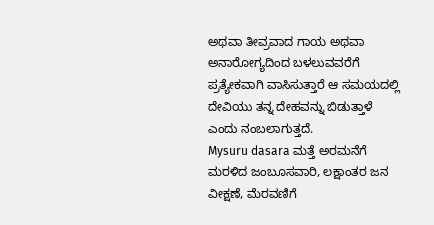ಅಥವಾ ತೀವ್ರವಾದ ಗಾಯ ಅಥವಾ ಅನಾರೋಗ್ಯದಿಂದ ಬಳಲುವವರೆಗೆ ಪ್ರತ್ಯೇಕವಾಗಿ ವಾಸಿಸುತ್ತಾರೆ ಆ ಸಮಯದಲ್ಲಿ ದೇವಿಯು ತನ್ನ ದೇಹವನ್ನು ಬಿಡುತ್ತಾಳೆ ಎಂದು ನಂಬಲಾಗುತ್ತದೆ.
Mysuru dasara ಮತ್ತೆ ಅರಮನೆಗೆ ಮರಳಿದ ಜಂಬೂಸವಾರಿ, ಲಕ್ಷಾಂತರ ಜನ ವೀಕ್ಷಣೆ, ಮೆರವಣಿಗೆ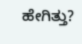ಹೇಗಿತ್ತು?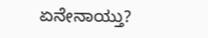ಏನೇನಾಯ್ತು?